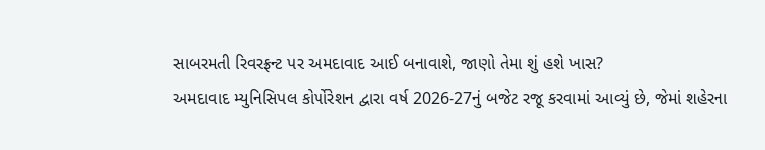સાબરમતી રિવરફ્રન્ટ પર અમદાવાદ આઈ બનાવાશે, જાણો તેમા શું હશે ખાસ?
અમદાવાદ મ્યુનિસિપલ કોર્પોરેશન દ્વારા વર્ષ 2026-27નું બજેટ રજૂ કરવામાં આવ્યું છે, જેમાં શહેરના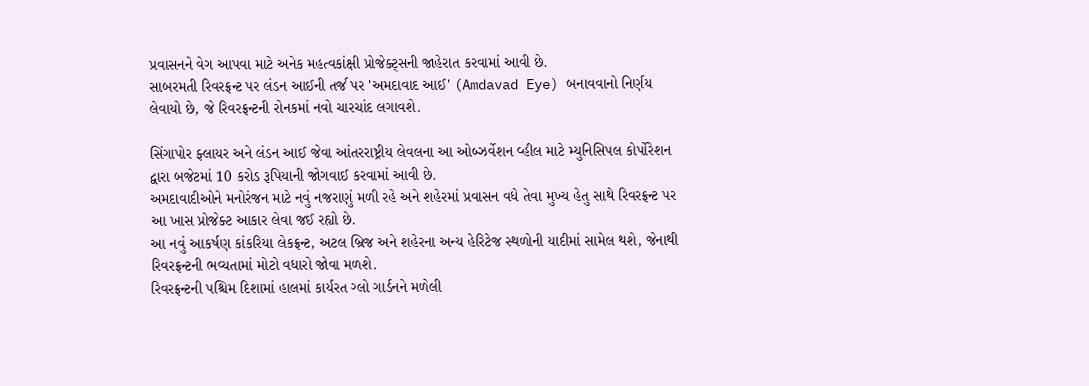પ્રવાસનને વેગ આપવા માટે અનેક મહત્વકાંક્ષી પ્રોજેક્ટ્સની જાહેરાત કરવામાં આવી છે.
સાબરમતી રિવરફ્રન્ટ પર લંડન આઈની તર્જ પર 'અમદાવાદ આઈ' (Amdavad Eye) બનાવવાનો નિર્ણય લેવાયો છે, જે રિવરફ્રન્ટની રોનકમાં નવો ચારચાંદ લગાવશે.

સિંગાપોર ફ્લાયર અને લંડન આઈ જેવા આંતરરાષ્ટ્રીય લેવલના આ ઓબ્ઝર્વેશન વ્હીલ માટે મ્યુનિસિપલ કોર્પોરેશન દ્વારા બજેટમાં 10 કરોડ રૂપિયાની જોગવાઈ કરવામાં આવી છે.
અમદાવાદીઓને મનોરંજન માટે નવું નજરાણું મળી રહે અને શહેરમાં પ્રવાસન વધે તેવા મુખ્ય હેતુ સાથે રિવરફ્રન્ટ પર આ ખાસ પ્રોજેક્ટ આકાર લેવા જઈ રહ્યો છે.
આ નવું આકર્ષણ કાંકરિયા લેકફ્રન્ટ, અટલ બ્રિજ અને શહેરના અન્ય હેરિટેજ સ્થળોની યાદીમાં સામેલ થશે, જેનાથી રિવરફ્રન્ટની ભવ્યતામાં મોટો વધારો જોવા મળશે.
રિવરફ્રન્ટની પશ્ચિમ દિશામાં હાલમાં કાર્યરત ગ્લો ગાર્ડનને મળેલી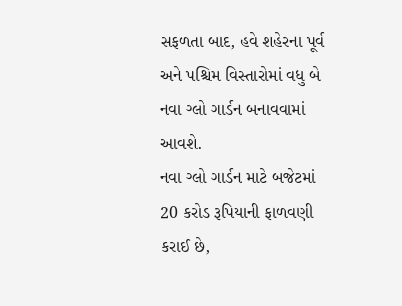સફળતા બાદ, હવે શહેરના પૂર્વ અને પશ્ચિમ વિસ્તારોમાં વધુ બે નવા ગ્લો ગાર્ડન બનાવવામાં આવશે.
નવા ગ્લો ગાર્ડન માટે બજેટમાં 20 કરોડ રૂપિયાની ફાળવણી કરાઈ છે,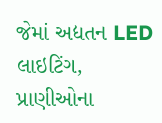જેમાં અદ્યતન LED લાઇટિંગ, પ્રાણીઓના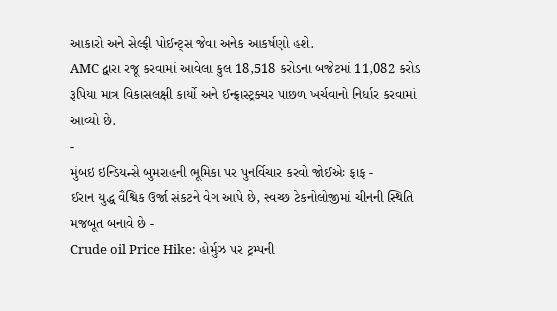આકારો અને સેલ્ફી પોઈન્ટ્સ જેવા અનેક આકર્ષણો હશે.
AMC દ્વારા રજૂ કરવામાં આવેલા કુલ 18,518 કરોડના બજેટમાં 11,082 કરોડ રૂપિયા માત્ર વિકાસલક્ષી કાર્યો અને ઈન્ફ્રાસ્ટ્રક્ચર પાછળ ખર્ચવાનો નિર્ધાર કરવામાં આવ્યો છે.
-
મુંબઇ ઇન્ડિયન્સે બુમરાહની ભૂમિકા પર પુનર્વિચાર કરવો જોઈએઃ ફાફ -
ઈરાન યુદ્ધ વૈશ્વિક ઉર્જા સંકટને વેગ આપે છે, સ્વચ્છ ટેકનોલોજીમાં ચીનની સ્થિતિ મજબૂત બનાવે છે -
Crude oil Price Hike: હોર્મુઝ પર ટ્રમ્પની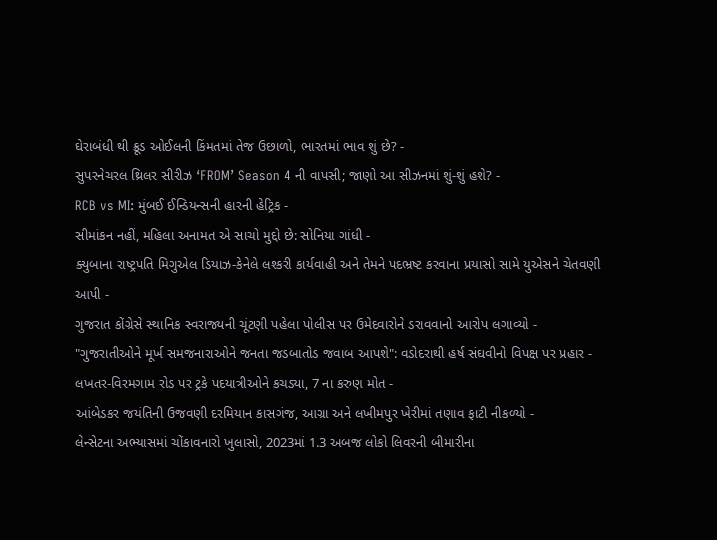ઘેરાબંધી થી ક્રૂડ ઓઈલની કિંમતમાં તેજ ઉછાળો, ભારતમાં ભાવ શું છે? -
સુપરનેચરલ થ્રિલર સીરીઝ ‘FROM’ Season 4 ની વાપસી; જાણો આ સીઝનમાં શું-શું હશે? -
RCB vs MI: મુંબઈ ઈન્ડિયન્સની હારની હેટ્રિક -
સીમાંકન નહીં, મહિલા અનામત એ સાચો મુદ્દો છે: સોનિયા ગાંધી -
ક્યુબાના રાષ્ટ્રપતિ મિગુએલ ડિયાઝ-કેનેલે લશ્કરી કાર્યવાહી અને તેમને પદભ્રષ્ટ કરવાના પ્રયાસો સામે યુએસને ચેતવણી આપી -
ગુજરાત કોંગ્રેસે સ્થાનિક સ્વરાજ્યની ચૂંટણી પહેલા પોલીસ પર ઉમેદવારોને ડરાવવાનો આરોપ લગાવ્યો -
"ગુજરાતીઓને મૂર્ખ સમજનારાઓને જનતા જડબાતોડ જવાબ આપશે": વડોદરાથી હર્ષ સંઘવીનો વિપક્ષ પર પ્રહાર -
લખતર-વિરમગામ રોડ પર ટ્રકે પદયાત્રીઓને કચડ્યા, 7 ના કરુણ મોત -
આંબેડકર જયંતિની ઉજવણી દરમિયાન કાસગંજ, આગ્રા અને લખીમપુર ખેરીમાં તણાવ ફાટી નીકળ્યો -
લેન્સેટના અભ્યાસમાં ચોંકાવનારો ખુલાસો, 2023માં 1.3 અબજ લોકો લિવરની બીમારીના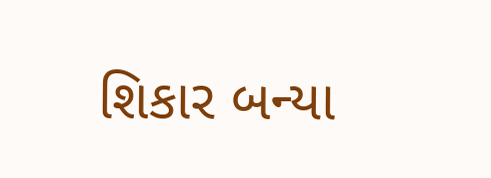શિકાર બન્યા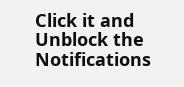Click it and Unblock the Notifications